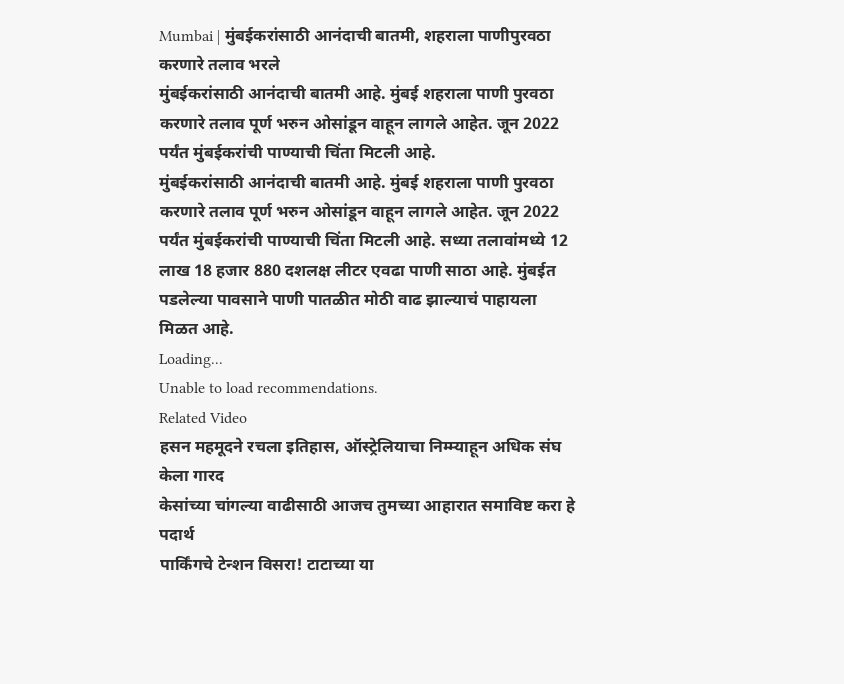Mumbai | मुंबईकरांसाठी आनंदाची बातमी, शहराला पाणीपुरवठा करणारे तलाव भरले
मुंबईकरांसाठी आनंदाची बातमी आहे. मुंबई शहराला पाणी पुरवठा करणारे तलाव पूर्ण भरुन ओसांडून वाहून लागले आहेत. जून 2022 पर्यंत मुंबईकरांची पाण्याची चिंता मिटली आहे.
मुंबईकरांसाठी आनंदाची बातमी आहे. मुंबई शहराला पाणी पुरवठा करणारे तलाव पूर्ण भरुन ओसांडून वाहून लागले आहेत. जून 2022 पर्यंत मुंबईकरांची पाण्याची चिंता मिटली आहे. सध्या तलावांमध्ये 12 लाख 18 हजार 880 दशलक्ष लीटर एवढा पाणी साठा आहे. मुंबईत पडलेल्या पावसाने पाणी पातळीत मोठी वाढ झाल्याचं पाहायला मिळत आहे.
Loading...
Unable to load recommendations.
Related Video
हसन महमूदने रचला इतिहास, ऑस्ट्रेलियाचा निम्म्याहून अधिक संघ केला गारद
केसांच्या चांगल्या वाढीसाठी आजच तुमच्या आहारात समाविष्ट करा हे पदार्थ
पार्किंगचे टेन्शन विसरा! टाटाच्या या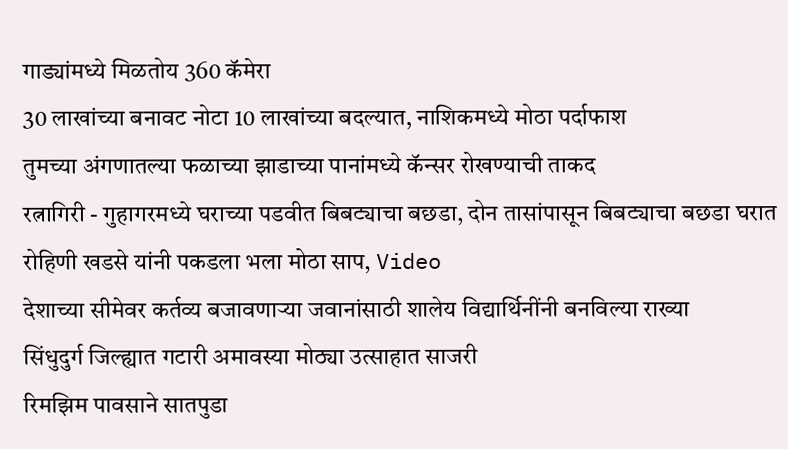गाड्यांमध्ये मिळतोय 360 कॅमेरा
30 लाखांच्या बनावट नोटा 10 लाखांच्या बदल्यात, नाशिकमध्ये मोठा पर्दाफाश
तुमच्या अंगणातल्या फळाच्या झाडाच्या पानांमध्ये कॅन्सर रोखण्याची ताकद
रत्नागिरी - गुहागरमध्ये घराच्या पडवीत बिबट्याचा बछडा, दोन तासांपासून बिबट्याचा बछडा घरात
रोहिणी खडसे यांनी पकडला भला मोठा साप, Video
देशाच्या सीमेवर कर्तव्य बजावणाऱ्या जवानांसाठी शालेय विद्यार्थिनींनी बनविल्या राख्या
सिंधुदुर्ग जिल्ह्यात गटारी अमावस्या मोठ्या उत्साहात साजरी
रिमझिम पावसाने सातपुडा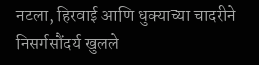नटला, हिरवाई आणि धुक्याच्या चादरीने निसर्गसौंदर्य खुलले